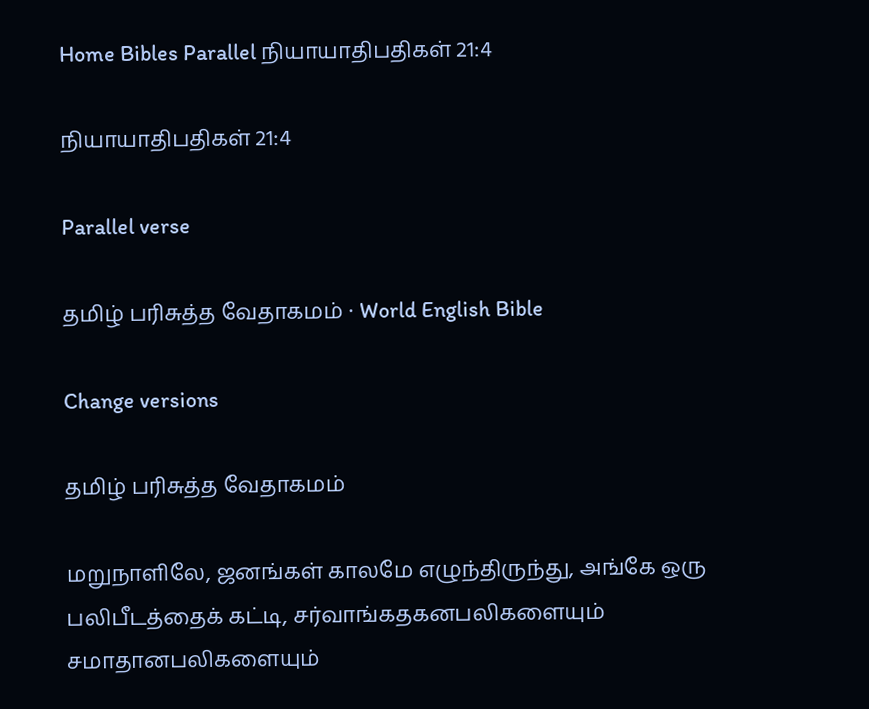Home Bibles Parallel நியாயாதிபதிகள் 21:4

நியாயாதிபதிகள் 21:4

Parallel verse

தமிழ் பரிசுத்த வேதாகமம் · World English Bible

Change versions

தமிழ் பரிசுத்த வேதாகமம்

மறுநாளிலே, ஜனங்கள் காலமே எழுந்திருந்து, அங்கே ஒரு பலிபீடத்தைக் கட்டி, சர்வாங்கதகனபலிகளையும் சமாதானபலிகளையும்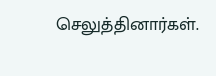செலுத்தினார்கள்.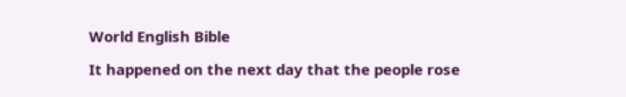World English Bible

It happened on the next day that the people rose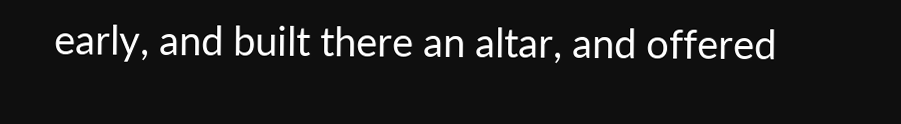early, and built there an altar, and offered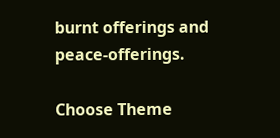burnt offerings and peace-offerings.

Choose Theme